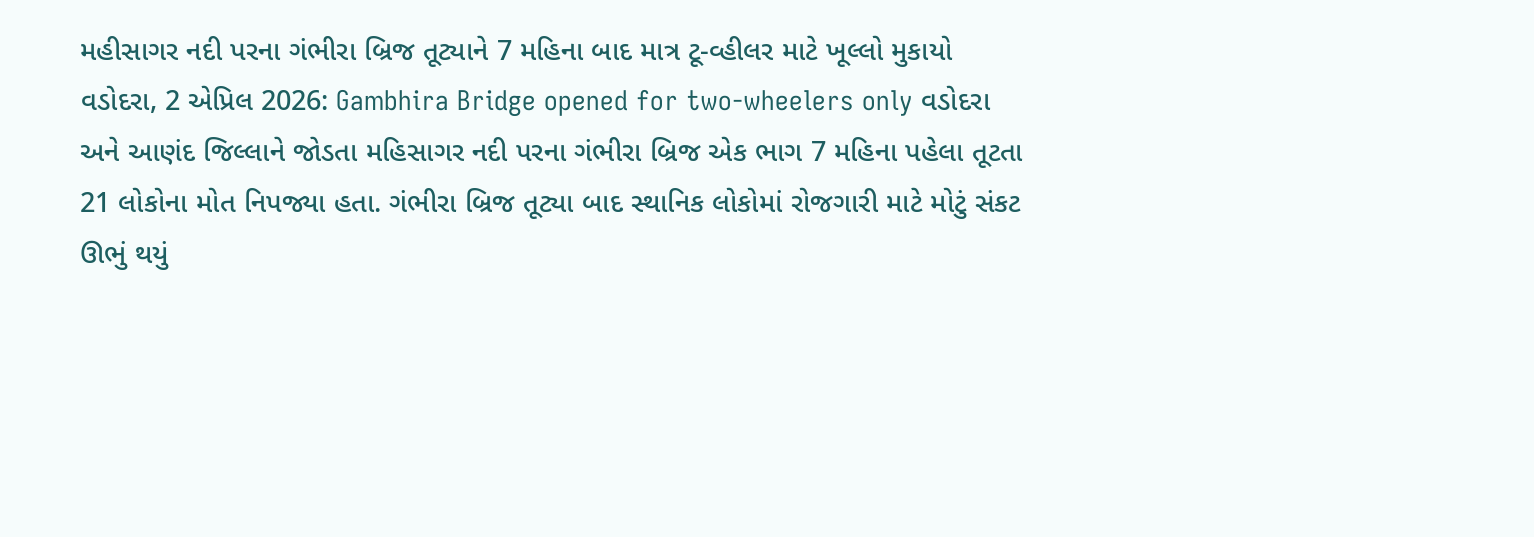મહીસાગર નદી પરના ગંભીરા બ્રિજ તૂટ્યાને 7 મહિના બાદ માત્ર ટૂ-વ્હીલર માટે ખૂલ્લો મુકાયો
વડોદરા, 2 એપ્રિલ 2026: Gambhira Bridge opened for two-wheelers only વડોદરા અને આણંદ જિલ્લાને જોડતા મહિસાગર નદી પરના ગંભીરા બ્રિજ એક ભાગ 7 મહિના પહેલા તૂટતા 21 લોકોના મોત નિપજ્યા હતા. ગંભીરા બ્રિજ તૂટ્યા બાદ સ્થાનિક લોકોમાં રોજગારી માટે મોટું સંકટ ઊભું થયું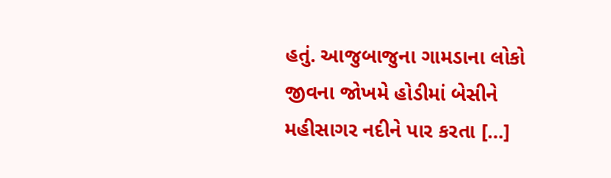હતું. આજુબાજુના ગામડાના લોકો જીવના જોખમે હોડીમાં બેસીને મહીસાગર નદીને પાર કરતા […]